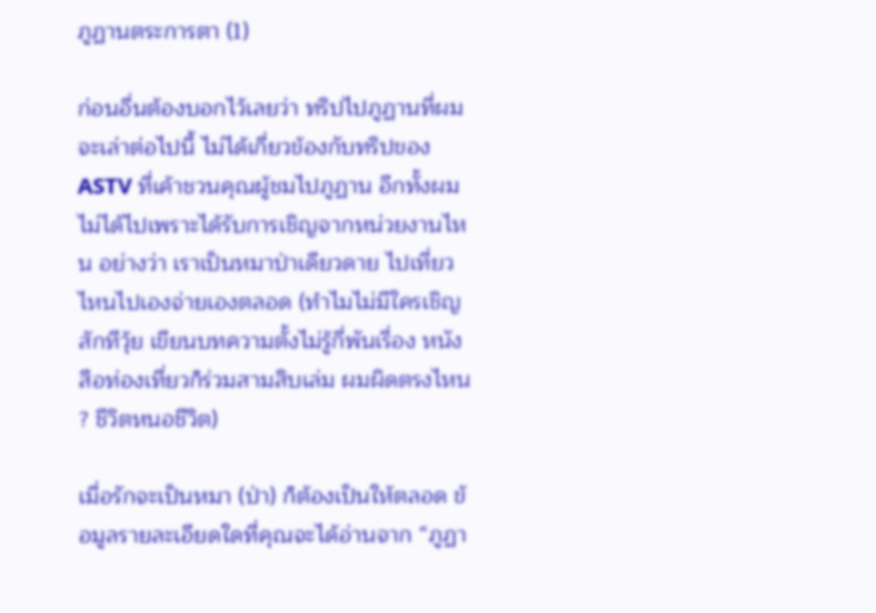ภูฏานตระการตา (1)

ก่อนอื่นต้องบอกไว้เลยว่า ทริปไปภูฏานที่ผมจะเล่าต่อไปนี้ ไม่ได้เกี่ยวข้องกับทริปของ ASTV ที่เค้าชวนคุณผู้ชมไปภูฏาน อีกทั้งผมไม่ได้ไปเพราะได้รับการเชิญจากหน่วยงานไหน อย่างว่า เราเป็นหมาป่าเดียวดาย ไปเที่ยวไหนไปเองจ่ายเองตลอด (ทำไมไม่มีใครเชิญสักทีวุ้ย เขียนบทความตั้งไม่รู้กี่พันเรื่อง หนังสือท่องเที่ยวก็ร่วมสามสิบเล่ม ผมผิดตรงไหน ? ชีวิตหนอชีวิต)

เมื่อรักจะเป็นหมา (ป่า) ก็ต้องเป็นให้ตลอด ข้อมูลรายละเอียดใดที่คุณจะได้อ่านจาก “ภูฏา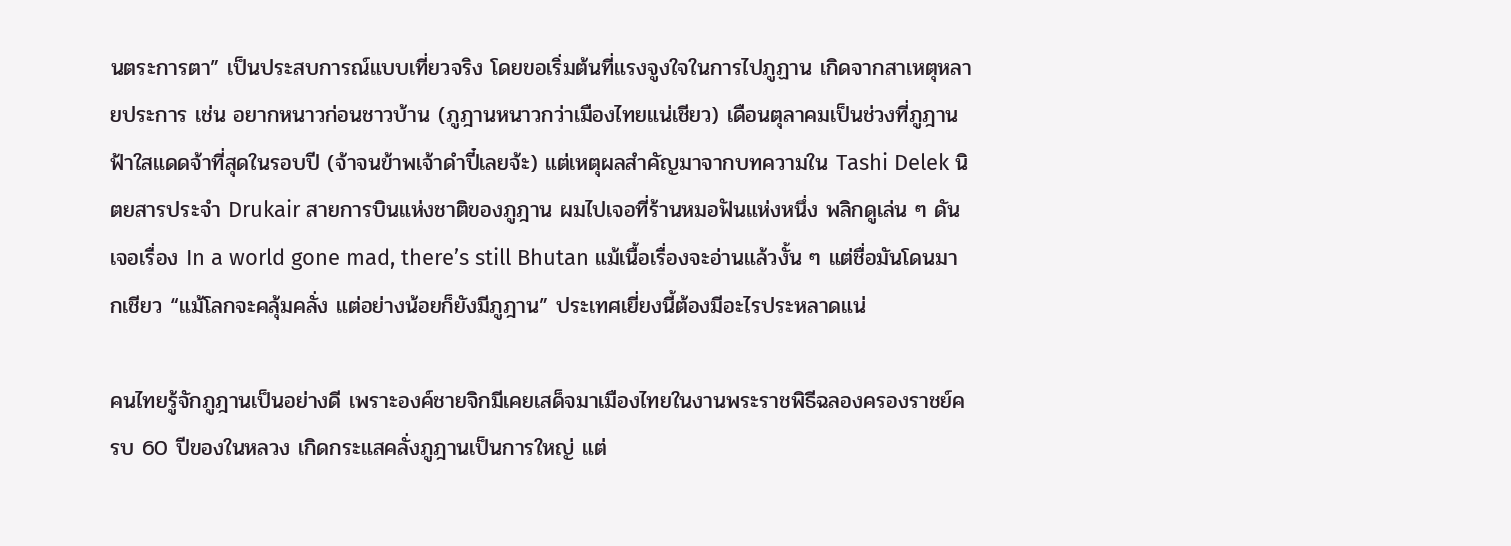นตระการตา” เป็นประสบการณ์แบบเที่ยวจริง โดยขอเริ่มต้นที่แรงจูงใจในการไปภูฏาน เกิดจากสาเหตุหลายประการ เช่น อยากหนาวก่อนชาวบ้าน (ภูฎานหนาวกว่าเมืองไทยแน่เชียว) เดือนตุลาคมเป็นช่วงที่ภูฎานฟ้าใสแดดจ้าที่สุดในรอบปี (จ้าจนข้าพเจ้าดำปี๋เลยจ้ะ) แต่เหตุผลสำคัญมาจากบทความใน Tashi Delek นิตยสารประจำ Drukair สายการบินแห่งชาติของภูฎาน ผมไปเจอที่ร้านหมอฟันแห่งหนึ่ง พลิกดูเล่น ๆ ดันเจอเรื่อง In a world gone mad, there’s still Bhutan แม้เนื้อเรื่องจะอ่านแล้วงั้น ๆ แต่ชื่อมันโดนมากเชียว “แม้โลกจะคลุ้มคลั่ง แต่อย่างน้อยก็ยังมีภูฎาน” ประเทศเยี่ยงนี้ต้องมีอะไรประหลาดแน่

คนไทยรู้จักภูฎานเป็นอย่างดี เพราะองค์ชายจิกมีเคยเสด็จมาเมืองไทยในงานพระราชพิธีฉลองครองราชย์ครบ 60 ปีของในหลวง เกิดกระแสคลั่งภูฎานเป็นการใหญ่ แต่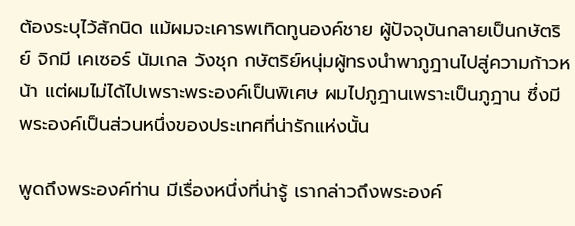ต้องระบุไว้สักนิด แม้ผมจะเคารพเทิดทูนองค์ชาย ผู้ปัจจุบันกลายเป็นกษัตริย์ จิกมี เคเซอร์ นัมเกล วังชุก กษัตริย์หนุ่มผู้ทรงนำพาภูฎานไปสู่ความก้าวหน้า แต่ผมไม่ได้ไปเพราะพระองค์เป็นพิเศษ ผมไปภูฎานเพราะเป็นภูฎาน ซึ่งมีพระองค์เป็นส่วนหนึ่งของประเทศที่น่ารักแห่งนั้น

พูดถึงพระองค์ท่าน มีเรื่องหนึ่งที่น่ารู้ เรากล่าวถึงพระองค์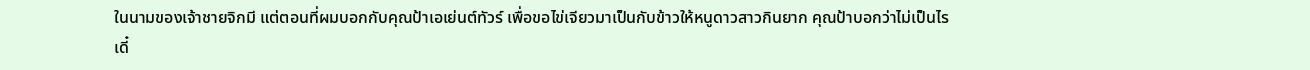ในนามของเจ้าชายจิกมี แต่ตอนที่ผมบอกกับคุณป้าเอเย่นต์ทัวร์ เพื่อขอไข่เจียวมาเป็นกับข้าวให้หนูดาวสาวกินยาก คุณป้าบอกว่าไม่เป็นไร เดี๋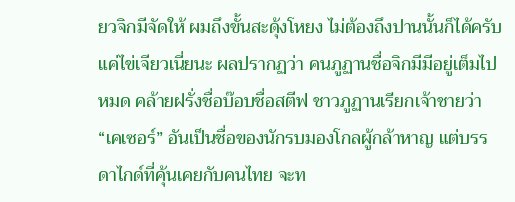ยวจิกมีจัดให้ ผมถึงขั้นสะดุ้งโหยง ไม่ต้องถึงปานนั้นก็ได้ครับ แค่ไข่เจียวเนี่ยนะ ผลปรากฏว่า คนภูฏานชื่อจิกมีมีอยู่เต็มไปหมด คล้ายฝรั่งชื่อบ๊อบชื่อสตีฟ ชาวภูฏานเรียกเจ้าชายว่า “เคเซอร์” อันเป็นชื่อของนักรบมองโกลผู้กล้าหาญ แต่บรรดาไกด์ที่คุ้นเคยกับคนไทย จะท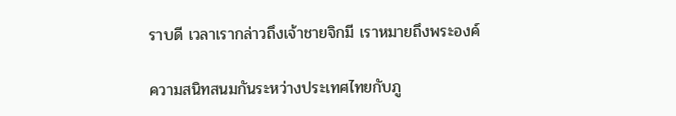ราบดี เวลาเรากล่าวถึงเจ้าชายจิกมี เราหมายถึงพระองค์

ความสนิทสนมกันระหว่างประเทศไทยกับภู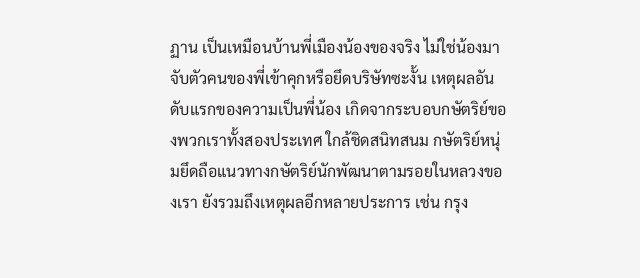ฏาน เป็นเหมือนบ้านพี่เมืองน้องของจริง ไม่ใช่น้องมาจับตัวคนของพี่เข้าคุกหรือยึดบริษัทซะงั้น เหตุผลอันดับแรกของความเป็นพี่น้อง เกิดจากระบอบกษัตริย์ของพวกเราทั้งสองประเทศ ใกล้ชิดสนิทสนม กษัตริย์หนุ่มยึดถือแนวทางกษัตริย์นักพัฒนาตามรอยในหลวงของเรา ยังรวมถึงเหตุผลอีกหลายประการ เช่น กรุง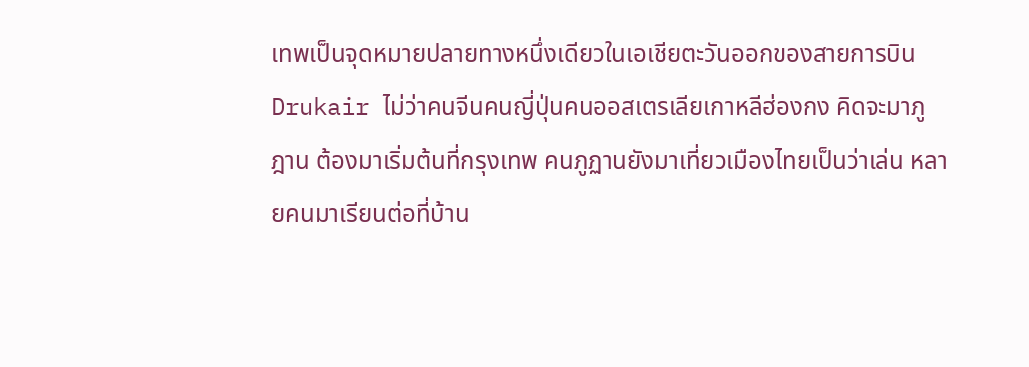เทพเป็นจุดหมายปลายทางหนึ่งเดียวในเอเชียตะวันออกของสายการบิน Drukair ไม่ว่าคนจีนคนญี่ปุ่นคนออสเตรเลียเกาหลีฮ่องกง คิดจะมาภูฎาน ต้องมาเริ่มต้นที่กรุงเทพ คนภูฏานยังมาเที่ยวเมืองไทยเป็นว่าเล่น หลายคนมาเรียนต่อที่บ้าน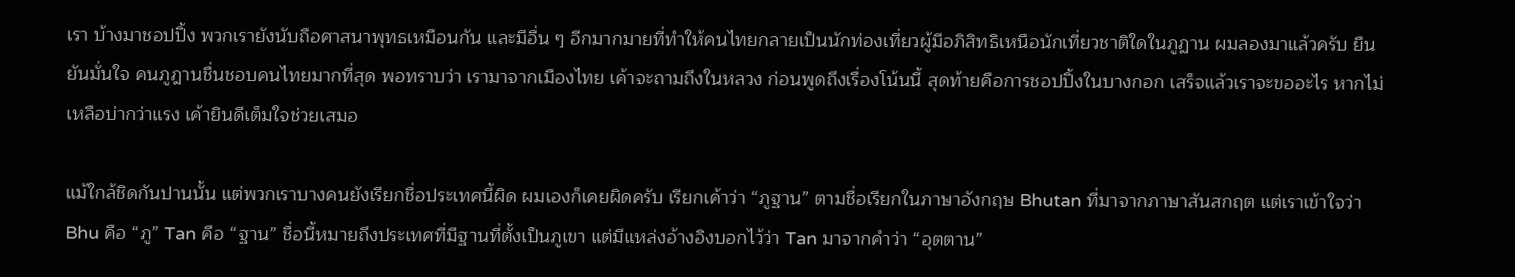เรา บ้างมาชอปปิ้ง พวกเรายังนับถือศาสนาพุทธเหมือนกัน และมีอื่น ๆ อีกมากมายที่ทำให้คนไทยกลายเป็นนักท่องเที่ยวผู้มีอภิสิทธิเหนือนักเที่ยวชาติใดในภูฏาน ผมลองมาแล้วครับ ยืนยันมั่นใจ คนภูฎานชื่นชอบคนไทยมากที่สุด พอทราบว่า เรามาจากเมืองไทย เค้าจะถามถึงในหลวง ก่อนพูดถึงเรื่องโน้นนี้ สุดท้ายคือการชอปปิ้งในบางกอก เสร็จแล้วเราจะขออะไร หากไม่เหลือบ่ากว่าแรง เค้ายินดีเต็มใจช่วยเสมอ

แม้ใกล้ชิดกันปานนั้น แต่พวกเราบางคนยังเรียกชื่อประเทศนี้ผิด ผมเองก็เคยผิดครับ เรียกเค้าว่า “ภูฐาน” ตามชื่อเรียกในภาษาอังกฤษ Bhutan ที่มาจากภาษาสันสกฤต แต่เราเข้าใจว่า Bhu คือ “ภู” Tan คือ “ฐาน” ชื่อนี้หมายถึงประเทศที่มีฐานที่ตั้งเป็นภูเขา แต่มีแหล่งอ้างอิงบอกไว้ว่า Tan มาจากคำว่า “อุตตาน”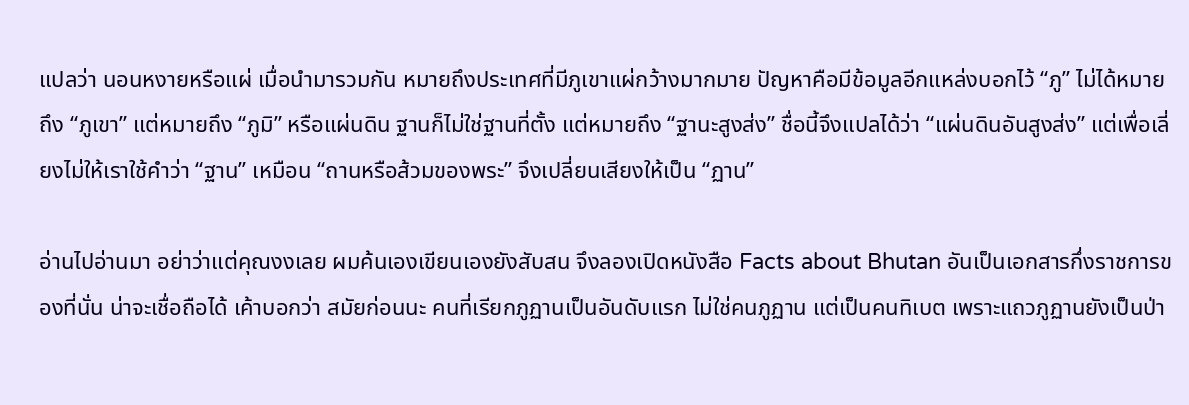แปลว่า นอนหงายหรือแผ่ เมื่อนำมารวมกัน หมายถึงประเทศที่มีภูเขาแผ่กว้างมากมาย ปัญหาคือมีข้อมูลอีกแหล่งบอกไว้ “ภู” ไม่ได้หมายถึง “ภูเขา” แต่หมายถึง “ภูมิ” หรือแผ่นดิน ฐานก็ไม่ใช่ฐานที่ตั้ง แต่หมายถึง “ฐานะสูงส่ง” ชื่อนี้จึงแปลได้ว่า “แผ่นดินอันสูงส่ง” แต่เพื่อเลี่ยงไม่ให้เราใช้คำว่า “ฐาน” เหมือน “ถานหรือส้วมของพระ” จึงเปลี่ยนเสียงให้เป็น “ฏาน”

อ่านไปอ่านมา อย่าว่าแต่คุณงงเลย ผมค้นเองเขียนเองยังสับสน จึงลองเปิดหนังสือ Facts about Bhutan อันเป็นเอกสารกึ่งราชการของที่นั่น น่าจะเชื่อถือได้ เค้าบอกว่า สมัยก่อนนะ คนที่เรียกภูฏานเป็นอันดับแรก ไม่ใช่คนภูฏาน แต่เป็นคนทิเบต เพราะแถวภูฏานยังเป็นป่า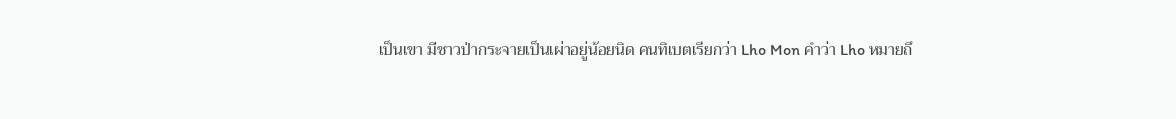เป็นเขา มีชาวป่ากระจายเป็นเผ่าอยู่น้อยนิด คนทิเบตเรียกว่า Lho Mon คำว่า Lho หมายถึ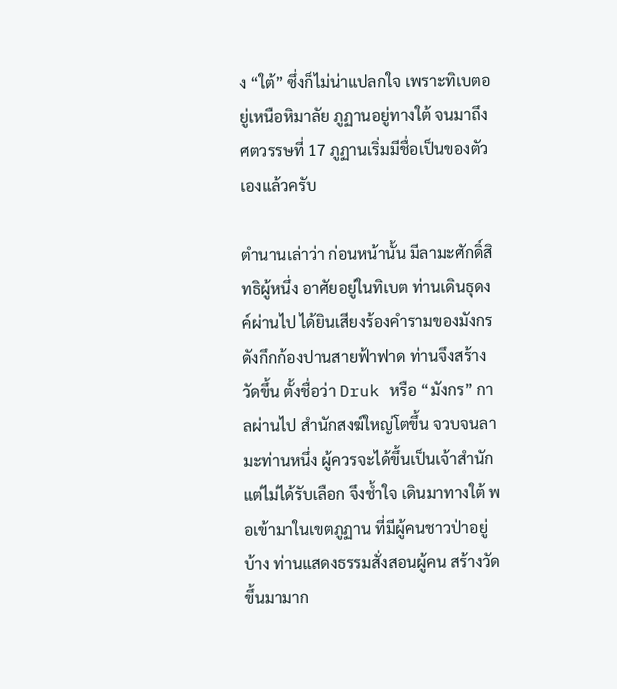ง “ใต้” ซึ่งก็ไม่น่าแปลกใจ เพราะทิเบตอยู่เหนือหิมาลัย ภูฏานอยู่ทางใต้ จนมาถึงศตวรรษที่ 17 ภูฏานเริ่มมีชื่อเป็นของตัวเองแล้วครับ

ตำนานเล่าว่า ก่อนหน้านั้น มีลามะศักดิ์สิทธิผู้หนึ่ง อาศัยอยู่ในทิเบต ท่านเดินธุดงค์ผ่านไป ได้ยินเสียงร้องคำรามของมังกรดังกึกก้องปานสายฟ้าฟาด ท่านจึงสร้างวัดขึ้น ตั้งชื่อว่า Druk หรือ “มังกร” กาลผ่านไป สำนักสงฆ์ใหญ่โตขึ้น จวบจนลามะท่านหนึ่ง ผู้ควรจะได้ขึ้นเป็นเจ้าสำนัก แต่ไม่ได้รับเลือก จึงช้ำใจ เดินมาทางใต้ พอเข้ามาในเขตภูฏาน ที่มีผู้คนชาวป่าอยู่บ้าง ท่านแสดงธรรมสั่งสอนผู้คน สร้างวัดขึ้นมามาก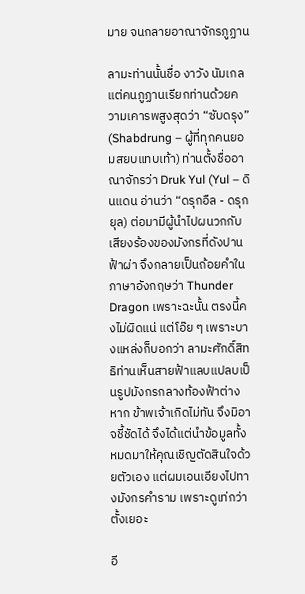มาย จนกลายอาณาจักรภูฏาน

ลามะท่านนั้นชื่อ งาวัง นัมเกล แต่คนภูฏานเรียกท่านด้วยความเคารพสูงสุดว่า “ซับดรุง” (Shabdrung – ผู้ที่ทุกคนยอมสยบแทบเท้า) ท่านตั้งชื่ออาณาจักรว่า Druk Yul (Yul – ดินแดน อ่านว่า “ดรุกอืล - ดรุกยุล) ต่อมามีผู้นำไปผนวกกับเสียงร้องของมังกรที่ดังปานฟ้าผ่า จึงกลายเป็นถ้อยคำในภาษาอังกฤษว่า Thunder Dragon เพราะฉะนั้น ตรงนี้คงไม่ผิดแน่ แต่โอ๊ย ๆ เพราะบางแหล่งก็บอกว่า ลามะศักดิ์สิทธิท่านเห็นสายฟ้าแลบแปลบเป็นรูปมังกรกลางท้องฟ้าต่างหาก ข้าพเจ้าเกิดไม่ทัน จึงมิอาจชี้ชัดได้ จึงได้แต่นำข้อมูลทั้งหมดมาให้คุณเชิญตัดสินใจด้วยตัวเอง แต่ผมเอนเอียงไปทางมังกรคำราม เพราะดูเท่กว่าตั้งเยอะ

อี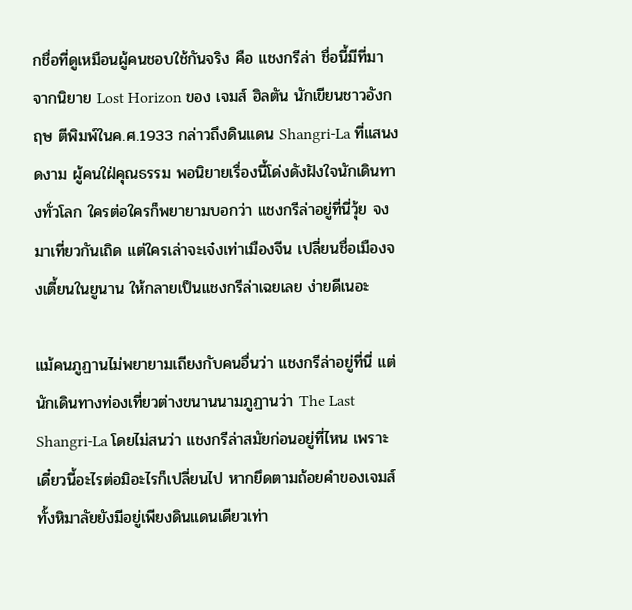กชื่อที่ดูเหมือนผู้คนชอบใช้กันจริง คือ แชงกรีล่า ชื่อนี้มีที่มาจากนิยาย Lost Horizon ของ เจมส์ ฮิลตัน นักเขียนชาวอังกฤษ ตีพิมพ์ในค.ศ.1933 กล่าวถึงดินแดน Shangri-La ที่แสนงดงาม ผู้คนใฝ่คุณธรรม พอนิยายเรื่องนี้โด่งดังฝังใจนักเดินทางทั่วโลก ใครต่อใครก็พยายามบอกว่า แชงกรีล่าอยู่ที่นี่วุ้ย จงมาเที่ยวกันเถิด แต่ใครเล่าจะเจ๋งเท่าเมืองจีน เปลี่ยนชื่อเมืองจงเตี้ยนในยูนาน ให้กลายเป็นแชงกรีล่าเฉยเลย ง่ายดีเนอะ

แม้คนภูฏานไม่พยายามเถียงกับคนอื่นว่า แชงกรีล่าอยู่ที่นี่ แต่นักเดินทางท่องเที่ยวต่างขนานนามภูฏานว่า The Last Shangri-La โดยไม่สนว่า แชงกรีล่าสมัยก่อนอยู่ที่ไหน เพราะเดี๋ยวนี้อะไรต่อมิอะไรก็เปลี่ยนไป หากยึดตามถ้อยคำของเจมส์ ทั้งหิมาลัยยังมีอยู่เพียงดินแดนเดียวเท่า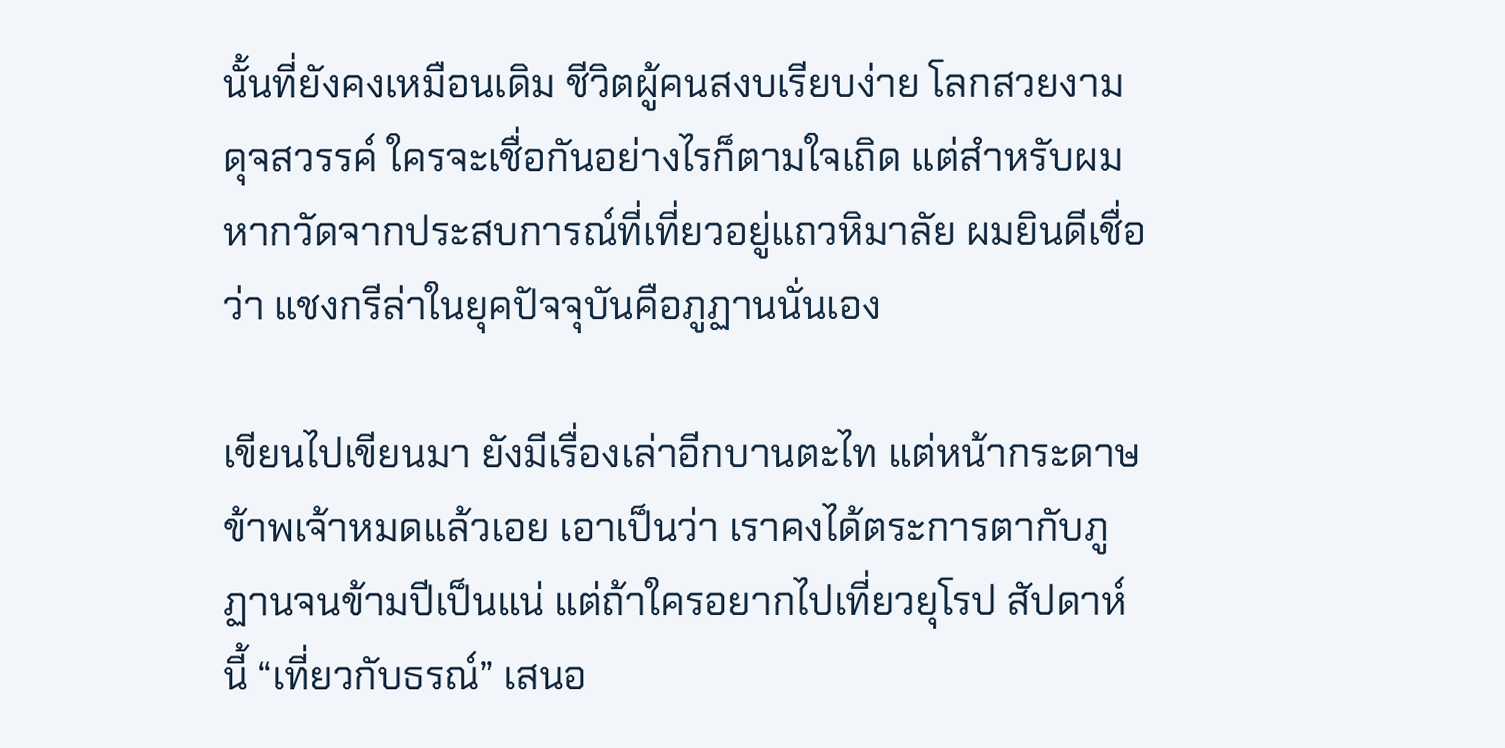นั้นที่ยังคงเหมือนเดิม ชีวิตผู้คนสงบเรียบง่าย โลกสวยงามดุจสวรรค์ ใครจะเชื่อกันอย่างไรก็ตามใจเถิด แต่สำหรับผม หากวัดจากประสบการณ์ที่เที่ยวอยู่แถวหิมาลัย ผมยินดีเชื่อว่า แชงกรีล่าในยุคปัจจุบันคือภูฏานนั่นเอง

เขียนไปเขียนมา ยังมีเรื่องเล่าอีกบานตะไท แต่หน้ากระดาษข้าพเจ้าหมดแล้วเอย เอาเป็นว่า เราคงได้ตระการตากับภูฏานจนข้ามปีเป็นแน่ แต่ถ้าใครอยากไปเที่ยวยุโรป สัปดาห์นี้ “เที่ยวกับธรณ์” เสนอ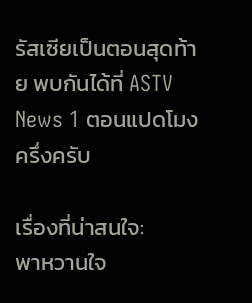รัสเซียเป็นตอนสุดท้าย พบกันได้ที่ ASTV News 1 ตอนแปดโมงครึ่งครับ

เรื่องที่น่าสนใจ:
พาหวานใจ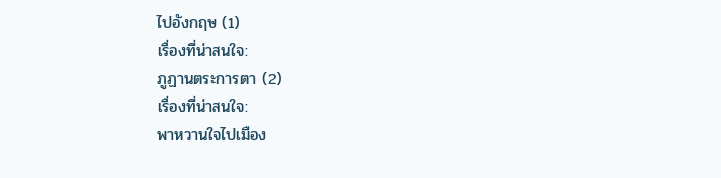ไปอังกฤษ (1)
เรื่องที่น่าสนใจ:
ภูฏานตระการตา (2)
เรื่องที่น่าสนใจ:
พาหวานใจไปเมือง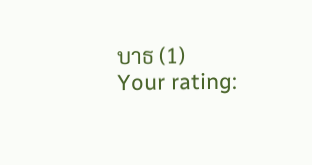บาธ (1)
Your rating: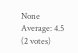None Average: 4.5 (2 votes)